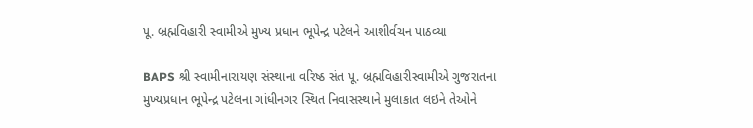પૂ. બ્રહ્મવિહારી સ્વામીએ મુખ્ય પ્રધાન ભૂપેન્દ્ર પટેલને આશીર્વચન પાઠવ્યા

BAPS શ્રી સ્વામીનારાયણ સંસ્થાના વરિષ્ઠ સંત પૂ. બ્રહ્મવિહારીસ્વામીએ ગુજરાતના મુખ્યપ્રધાન ભૂપેન્દ્ર પટેલના ગાંધીનગર સ્થિત નિવાસસ્થાને મુલાકાત લઇને તેઓને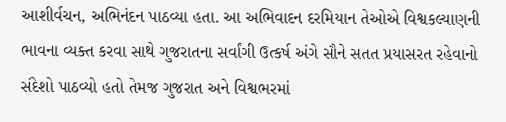આશીર્વચન, અભિનંદન પાઠવ્યા હતા. આ અભિવાદન દરમિયાન તેઓએ વિશ્વકલ્યાણની ભાવના વ્યક્ત કરવા સાથે ગુજરાતના સર્વાંગી ઉત્કર્ષ અંગે સૌને સતત પ્રયાસરત રહેવાનો સંદેશો પાઠવ્યો હતો તેમજ ગુજરાત અને વિશ્વભરમાં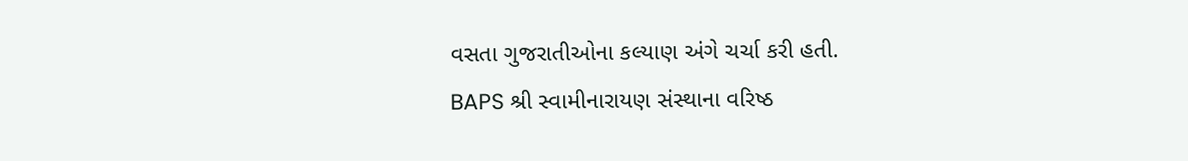વસતા ગુજરાતીઓના કલ્યાણ અંગે ચર્ચા કરી હતી.
BAPS શ્રી સ્વામીનારાયણ સંસ્થાના વરિષ્ઠ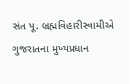સંત પૂ. બ્રહ્મવિહારીસ્વામીએ ગુજરાતના મુખ્યપ્રધાન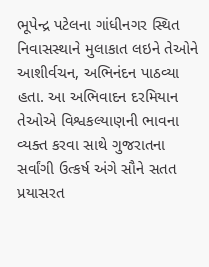ભૂપેન્દ્ર પટેલના ગાંધીનગર સ્થિત નિવાસસ્થાને મુલાકાત લઇને તેઓને આશીર્વચન, અભિનંદન પાઠવ્યા હતા. આ અભિવાદન દરમિયાન તેઓએ વિશ્વકલ્યાણની ભાવના વ્યક્ત કરવા સાથે ગુજરાતના સર્વાંગી ઉત્કર્ષ અંગે સૌને સતત પ્રયાસરત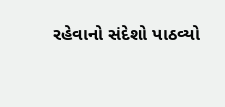રહેવાનો સંદેશો પાઠવ્યો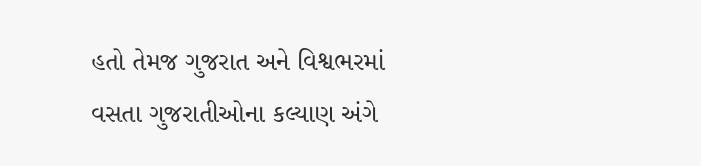હતો તેમજ ગુજરાત અને વિશ્વભરમાં વસતા ગુજરાતીઓના કલ્યાણ અંગે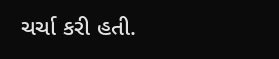ચર્ચા કરી હતી.